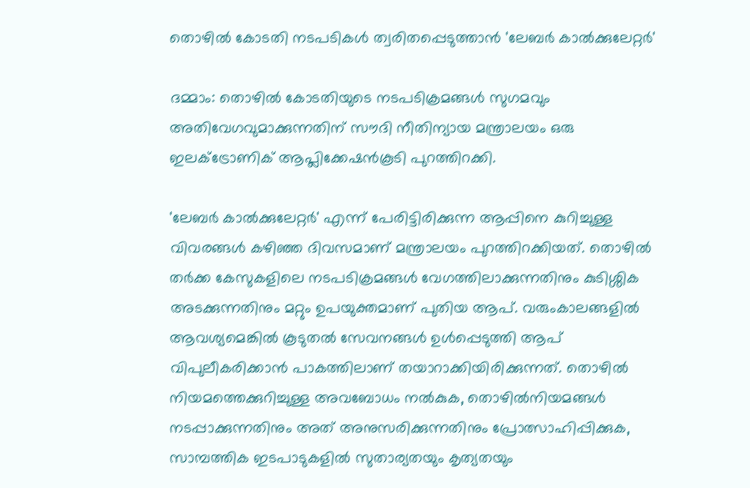തൊഴിൽ കോടതി നടപടികൾ ത്വരിതപ്പെടുത്താൻ 'ലേബർ കാൽക്കുലേറ്റർ'

ദമ്മാം: തൊഴിൽ കോടതിയുടെ നടപടിക്രമങ്ങൾ സുഗമവും അതിവേഗവുമാക്കുന്നതിന് സൗദി നീതിന്യായ മന്ത്രാലയം ഒരു ഇലക്ട്രോണിക് ആപ്ലിക്കേഷൻകൂടി പുറത്തിറക്കി.

'ലേബർ കാൽക്കുലേറ്റർ' എന്ന് പേരിട്ടിരിക്കുന്ന ആപ്പിനെ കുറിച്ചുള്ള വിവരങ്ങൾ കഴിഞ്ഞ ദിവസമാണ് മന്ത്രാലയം പുറത്തിറക്കിയത്. തൊഴിൽ തർക്ക കേസുകളിലെ നടപടിക്രമങ്ങൾ വേഗത്തിലാക്കുന്നതിനും കുടിശ്ശിക അടക്കുന്നതിനും മറ്റും ഉപയുക്തമാണ് പുതിയ ആപ്. വരുംകാലങ്ങളിൽ ആവശ്യമെങ്കിൽ കൂടുതൽ സേവനങ്ങൾ ഉൾപ്പെടുത്തി ആപ് വിപുലീകരിക്കാൻ പാകത്തിലാണ് തയാറാക്കിയിരിക്കുന്നത്. തൊഴിൽ നിയമത്തെക്കുറിച്ചുള്ള അവബോധം നൽകുക, തൊഴിൽനിയമങ്ങൾ നടപ്പാക്കുന്നതിനും അത് അനുസരിക്കുന്നതിനും പ്രോത്സാഹിപ്പിക്കുക, സാമ്പത്തിക ഇടപാടുകളിൽ സുതാര്യതയും കൃത്യതയും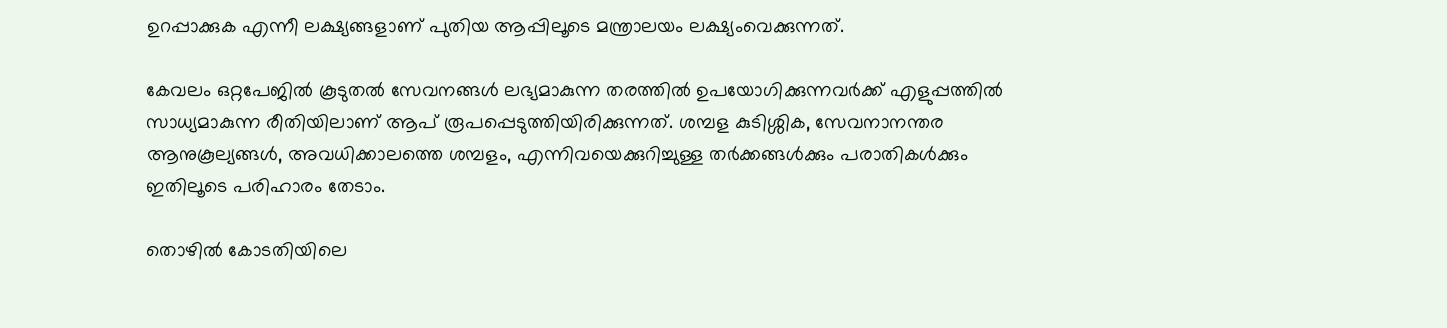ഉറപ്പാക്കുക എന്നീ ലക്ഷ്യങ്ങളാണ് പുതിയ ആപ്പിലൂടെ മന്ത്രാലയം ലക്ഷ്യംവെക്കുന്നത്.

കേവലം ഒറ്റപേജിൽ കൂടുതൽ സേവനങ്ങൾ ലഭ്യമാകുന്ന തരത്തിൽ ഉപയോഗിക്കുന്നവർക്ക് എളുപ്പത്തിൽ സാധ്യമാകുന്ന രീതിയിലാണ് ആപ് രൂപപ്പെടുത്തിയിരിക്കുന്നത്. ശമ്പള കുടിശ്ശിക, സേവനാനന്തര ആനുകൂല്യങ്ങൾ, അവധിക്കാലത്തെ ശമ്പളം, എന്നിവയെക്കുറിച്ചുള്ള തർക്കങ്ങൾക്കും പരാതികൾക്കും ഇതിലൂടെ പരിഹാരം തേടാം.

തൊഴിൽ കോടതിയിലെ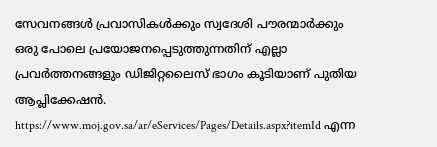സേവനങ്ങൾ പ്രവാസികൾക്കും സ്വദേശി പൗരന്മാർക്കും ഒരു പോലെ പ്രയോജനപ്പെടുത്തുന്നതിന് എല്ലാ പ്രവർത്തനങ്ങളും ഡിജിറ്റലൈസ് ഭാഗം കൂടിയാണ് പുതിയ ആപ്ലിക്കേഷൻ. https://www.moj.gov.sa/ar/eServices/Pages/Details.aspx?itemId എന്ന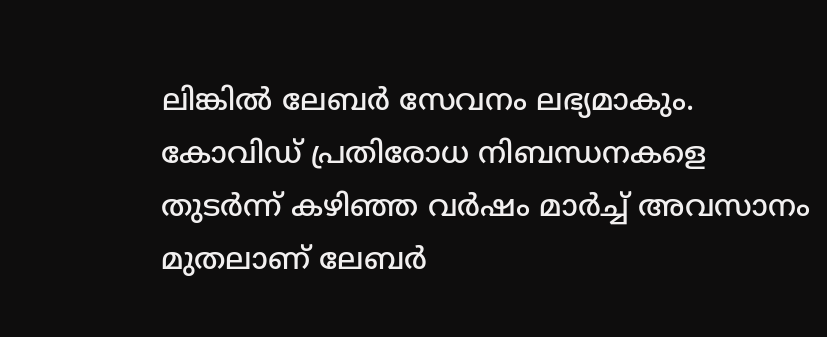ലിങ്കിൽ ലേബർ സേവനം ലഭ്യമാകും. കോവിഡ് പ്രതിരോധ നിബന്ധനകളെ തുടർന്ന് കഴിഞ്ഞ വർഷം മാർച്ച് അവസാനം മുതലാണ് ലേബർ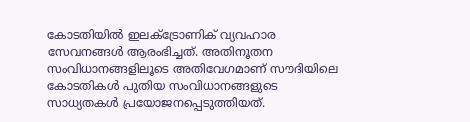കോടതിയിൽ ഇലക്ട്രോണിക് വ്യവഹാര സേവനങ്ങൾ ആരംഭിച്ചത്. അതിനൂതന സംവിധാനങ്ങളിലൂടെ അതിവേഗമാണ് സൗദിയിലെ കോടതികൾ പുതിയ സംവിധാനങ്ങളുടെ സാധ്യതകൾ പ്രയോജനപ്പെടുത്തിയത്.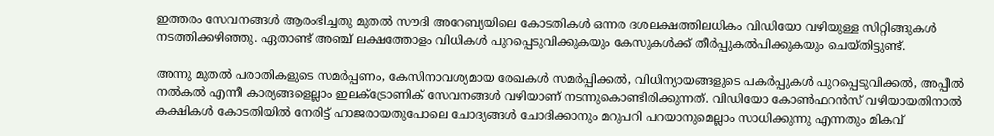ഇത്തരം സേവനങ്ങൾ ആരംഭിച്ചതു മുതൽ സൗദി അറേബ്യയിലെ കോടതികൾ ഒന്നര ദശലക്ഷത്തിലധികം വിഡിയോ വഴിയുള്ള സിറ്റിങ്ങുകൾ നടത്തിക്കഴിഞ്ഞു. ഏതാണ്ട് അഞ്ച് ലക്ഷത്തോളം വിധികൾ പുറപ്പെടുവിക്കുകയും കേസുകൾക്ക് തീർപ്പുകൽപിക്കുകയും ചെയ്തിട്ടുണ്ട്.

അന്നു മുതൽ പരാതികളുടെ സമർപ്പണം, കേസിനാവശ്യമായ രേഖകൾ സമർപ്പിക്കൽ, വിധിന്യായങ്ങളുടെ പകർപ്പുകൾ പുറപ്പെടുവിക്കൽ, അപ്പീൽ നൽകൽ എന്നീ കാര്യങ്ങളെല്ലാം ഇലക്ട്രോണിക് സേവനങ്ങൾ വഴിയാണ് നടന്നുകൊണ്ടിരിക്കുന്നത്. വിഡിയോ കോൺഫറൻസ് വഴിയായതിനാൽ കക്ഷികൾ കോടതിയിൽ നേരിട്ട് ഹാജരായതുപോലെ ചോദ്യങ്ങൾ ചോദിക്കാനും മറുപറി പറയാനുമെല്ലാം സാധിക്കുന്നു എന്നതും മികവ്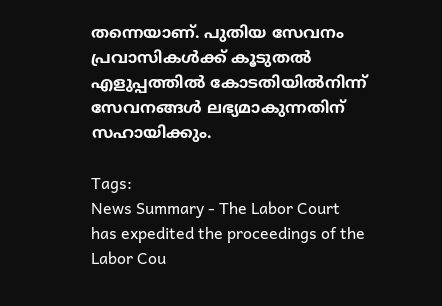തന്നെയാണ്. പുതിയ സേവനം പ്രവാസികൾക്ക് കൂടുതൽ എളുപ്പത്തിൽ കോടതിയിൽനിന്ന് സേവനങ്ങൾ ലഭ്യമാകുന്നതിന് സഹായിക്കും.

Tags:
News Summary - The Labor Court has expedited the proceedings of the Labor Cou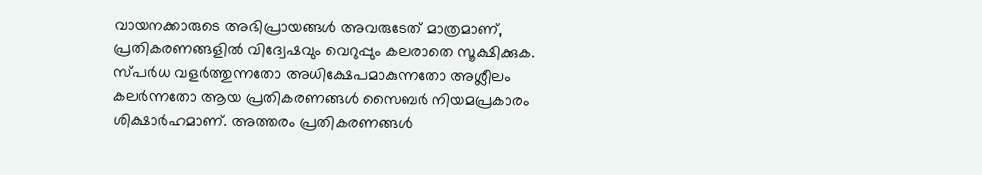വായനക്കാരുടെ അഭിപ്രായങ്ങള്‍ അവരുടേത് മാത്രമാണ്, പ്രതികരണങ്ങളിൽ വിദ്വേഷവും വെറുപ്പും കലരാതെ സൂക്ഷിക്കുക. സ്പർധ വളർത്തുന്നതോ അധിക്ഷേപമാകുന്നതോ അശ്ലീലം കലർന്നതോ ആയ പ്രതികരണങ്ങൾ സൈബർ നിയമപ്രകാരം ശിക്ഷാർഹമാണ്. അത്തരം പ്രതികരണങ്ങൾ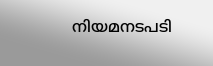നിയമനടപടി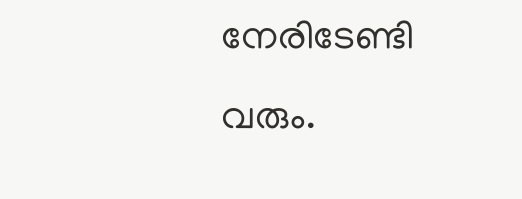നേരിടേണ്ടി വരും.